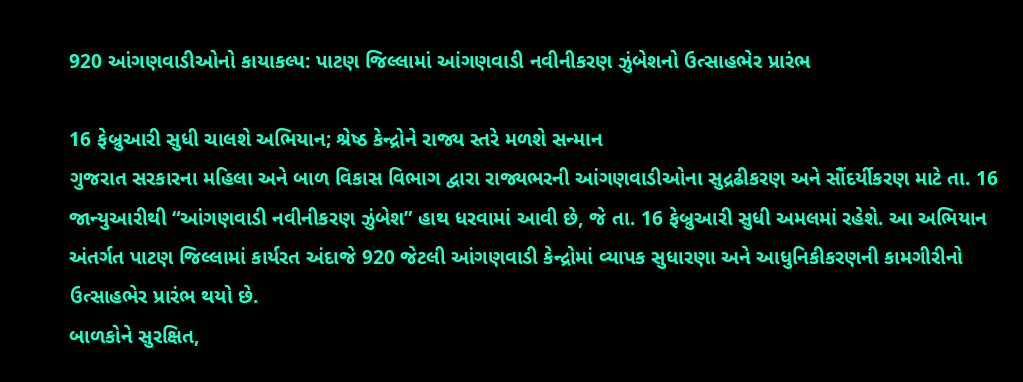920 આંગણવાડીઓનો કાયાકલ્પ: પાટણ જિલ્લામાં આંગણવાડી નવીનીકરણ ઝુંબેશનો ઉત્સાહભેર પ્રારંભ

16 ફેબ્રુઆરી સુધી ચાલશે અભિયાન; શ્રેષ્ઠ કેન્દ્રોને રાજ્ય સ્તરે મળશે સન્માન
ગુજરાત સરકારના મહિલા અને બાળ વિકાસ વિભાગ દ્વારા રાજ્યભરની આંગણવાડીઓના સુદ્રઢીકરણ અને સૌંદર્યીકરણ માટે તા. 16 જાન્યુઆરીથી “આંગણવાડી નવીનીકરણ ઝુંબેશ” હાથ ધરવામાં આવી છે, જે તા. 16 ફેબ્રુઆરી સુધી અમલમાં રહેશે. આ અભિયાન અંતર્ગત પાટણ જિલ્લામાં કાર્યરત અંદાજે 920 જેટલી આંગણવાડી કેન્દ્રોમાં વ્યાપક સુધારણા અને આધુનિકીકરણની કામગીરીનો ઉત્સાહભેર પ્રારંભ થયો છે.
બાળકોને સુરક્ષિત,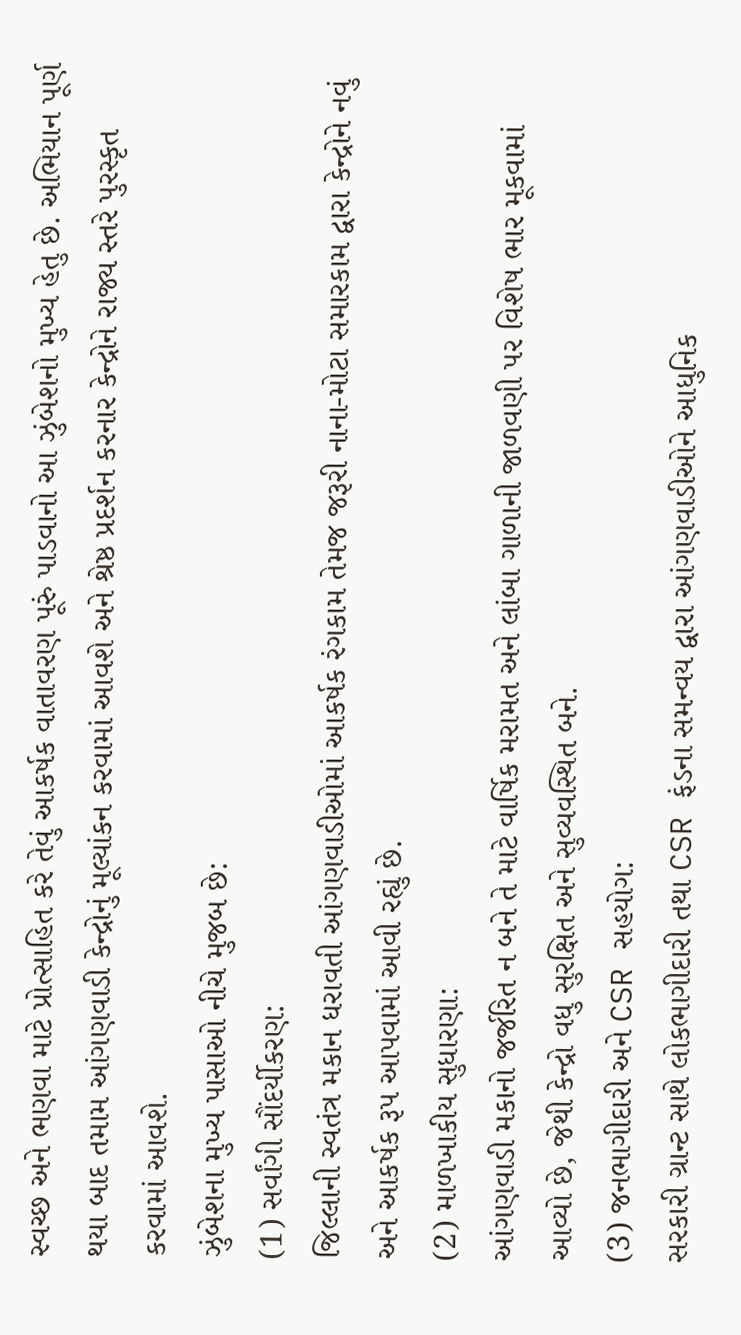સ્વચ્છ અને ભણવા માટે પ્રોત્સાહિત કરે તેવું આકર્ષક વાતાવરણ પૂરું પાડવાનો આ ઝુંબેશનો મુખ્ય હેતુ છે. અભિયાન પૂર્ણ થયા બાદ તમામ આંગણવાડી કેન્દ્રોનું મૂલ્યાંકન કરવામાં આવશે અને શ્રેષ્ઠ પ્રદર્શન કરનાર કેન્દ્રોને રાજ્ય સ્તરે પુરસ્કૃત કરવામાં આવશે.
ઝુંબેશના મુખ્ય પાસાઓ નીચે મુજબ છે:
(1) સર્વાંગી સૌંદર્યીકરણ:
જિલ્લાની સ્વતંત્ર મકાન ધરાવતી આંગણવાડીઓમાં આકર્ષક રંગકામ તેમજ જરૂરી નાના-મોટા સમારકામ દ્વારા કેન્દ્રોને નવું અને આકર્ષક રૂપ આપવામાં આવી રહ્યું છે.
(2) માળખાકીય સુધારણા:
આંગણવાડી મકાનો જર્જરિત ન બને તે માટે વાર્ષિક મરામત અને લાંબા ગાળાની જાળવણી પર વિશેષ ભાર મૂકવામાં આવ્યો છે, જેથી કેન્દ્રો વધુ સુરક્ષિત અને સુવ્યવસ્થિત બને.
(3) જનભાગીદારી અને CSR સહયોગ:
સરકારી ગ્રાન્ટ સાથે લોકભાગીદારી તથા CSR ફંડના સમન્વય દ્વારા આંગણવાડીઓને આધુનિક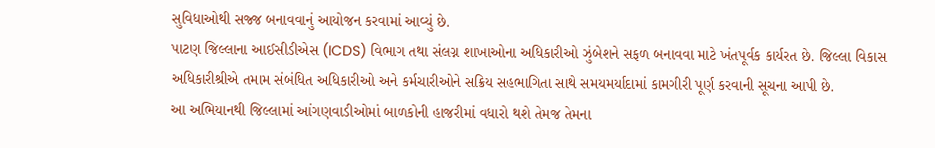સુવિધાઓથી સજ્જ બનાવવાનું આયોજન કરવામાં આવ્યું છે.
પાટણ જિલ્લાના આઈસીડીએસ (ICDS) વિભાગ તથા સંલગ્ન શાખાઓના અધિકારીઓ ઝુંબેશને સફળ બનાવવા માટે ખંતપૂર્વક કાર્યરત છે. જિલ્લા વિકાસ અધિકારીશ્રીએ તમામ સંબંધિત અધિકારીઓ અને કર્મચારીઓને સક્રિય સહભાગિતા સાથે સમયમર્યાદામાં કામગીરી પૂર્ણ કરવાની સૂચના આપી છે.
આ અભિયાનથી જિલ્લામાં આંગણવાડીઓમાં બાળકોની હાજરીમાં વધારો થશે તેમજ તેમના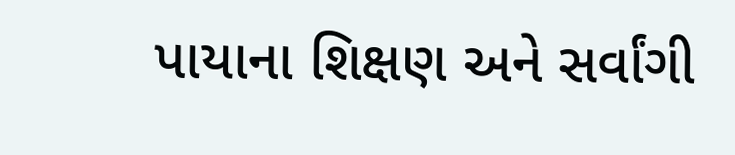પાયાના શિક્ષણ અને સર્વાંગી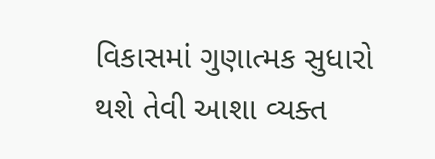વિકાસમાં ગુણાત્મક સુધારો થશે તેવી આશા વ્યક્ત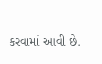કરવામાં આવી છે.